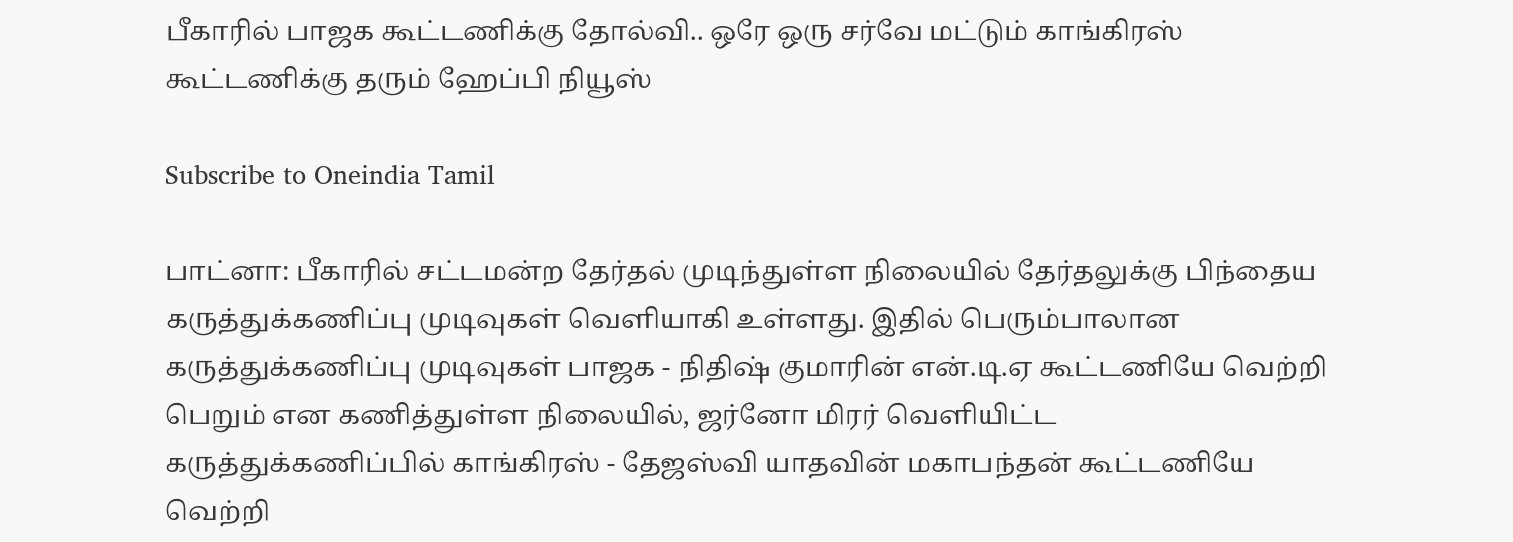பீகாரில் பாஜக கூட்டணிக்கு தோல்வி.. ஒரே ஒரு சர்வே மட்டும் காங்கிரஸ் கூட்டணிக்கு தரும் ஹேப்பி நியூஸ்

Subscribe to Oneindia Tamil

பாட்னா: பீகாரில் சட்டமன்ற தேர்தல் முடிந்துள்ள நிலையில் தேர்தலுக்கு பிந்தைய கருத்துக்கணிப்பு முடிவுகள் வெளியாகி உள்ளது. இதில் பெரும்பாலான கருத்துக்கணிப்பு முடிவுகள் பாஜக - நிதிஷ் குமாரின் என்.டி.ஏ கூட்டணியே வெற்றி பெறும் என கணித்துள்ள நிலையில், ஜர்னோ மிரர் வெளியிட்ட கருத்துக்கணிப்பில் காங்கிரஸ் - தேஜஸ்வி யாதவின் மகாபந்தன் கூட்டணியே வெற்றி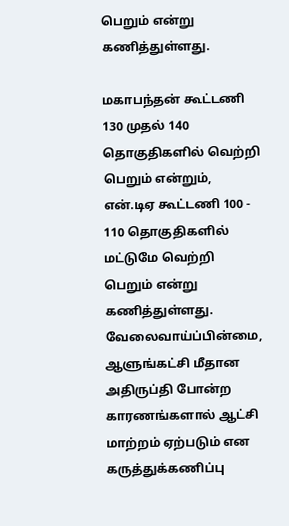பெறும் என்று கணித்துள்ளது.

மகாபந்தன் கூட்டணி 130 முதல் 140 தொகுதிகளில் வெற்றி பெறும் என்றும், என்.டிஏ கூட்டணி 100 - 110 தொகுதிகளில் மட்டுமே வெற்றி பெறும் என்று கணித்துள்ளது. வேலைவாய்ப்பின்மை, ஆளுங்கட்சி மீதான அதிருப்தி போன்ற காரணங்களால் ஆட்சி மாற்றம் ஏற்படும் என கருத்துக்கணிப்பு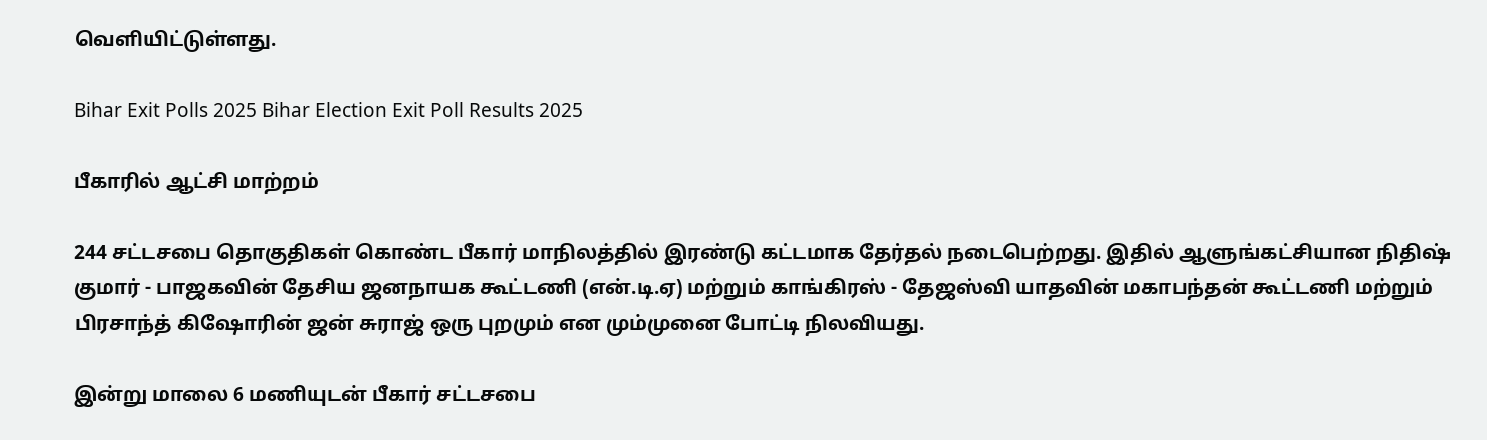வெளியிட்டுள்ளது.

Bihar Exit Polls 2025 Bihar Election Exit Poll Results 2025

பீகாரில் ஆட்சி மாற்றம்

244 சட்டசபை தொகுதிகள் கொண்ட பீகார் மாநிலத்தில் இரண்டு கட்டமாக தேர்தல் நடைபெற்றது. இதில் ஆளுங்கட்சியான நிதிஷ் குமார் - பாஜகவின் தேசிய ஜனநாயக கூட்டணி (என்.டி.ஏ) மற்றும் காங்கிரஸ் - தேஜஸ்வி யாதவின் மகாபந்தன் கூட்டணி மற்றும் பிரசாந்த் கிஷோரின் ஜன் சுராஜ் ஒரு புறமும் என மும்முனை போட்டி நிலவியது.

இன்று மாலை 6 மணியுடன் பீகார் சட்டசபை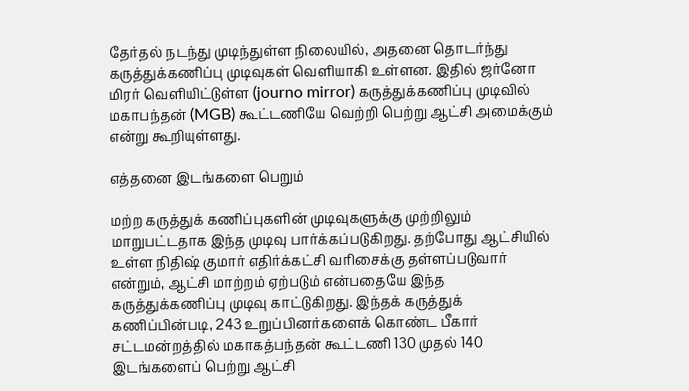தேர்தல் நடந்து முடிந்துள்ள நிலையில், அதனை தொடர்ந்து கருத்துக்கணிப்பு முடிவுகள் வெளியாகி உள்ளன. இதில் ஜர்னோ மிரர் வெளியிட்டுள்ள (journo mirror) கருத்துக்கணிப்பு முடிவில் மகாபந்தன் (MGB) கூட்டணியே வெற்றி பெற்று ஆட்சி அமைக்கும் என்று கூறியுள்ளது.

எத்தனை இடங்களை பெறும்

மற்ற கருத்துக் கணிப்புகளின் முடிவுகளுக்கு முற்றிலும் மாறுபட்டதாக இந்த முடிவு பார்க்கப்படுகிறது. தற்போது ஆட்சியில் உள்ள நிதிஷ் குமார் எதிர்க்கட்சி வரிசைக்கு தள்ளப்படுவார் என்றும், ஆட்சி மாற்றம் ஏற்படும் என்பதையே இந்த கருத்துக்கணிப்பு முடிவு காட்டுகிறது. இந்தக் கருத்துக் கணிப்பின்படி, 243 உறுப்பினர்களைக் கொண்ட பீகார் சட்டமன்றத்தில் மகாகத்பந்தன் கூட்டணி 130 முதல் 140 இடங்களைப் பெற்று ஆட்சி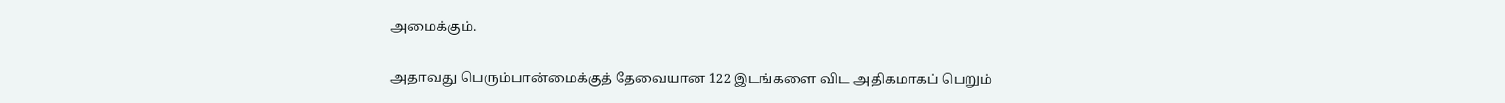அமைக்கும்.

அதாவது பெரும்பான்மைக்குத் தேவையான 122 இடங்களை விட அதிகமாகப் பெறும்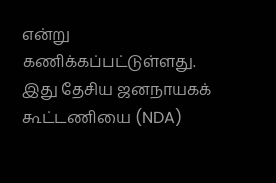என்று கணிக்கப்பட்டுள்ளது. இது தேசிய ஜனநாயகக் கூட்டணியை (NDA)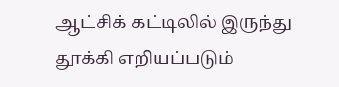ஆட்சிக் கட்டிலில் இருந்து தூக்கி எறியப்படும்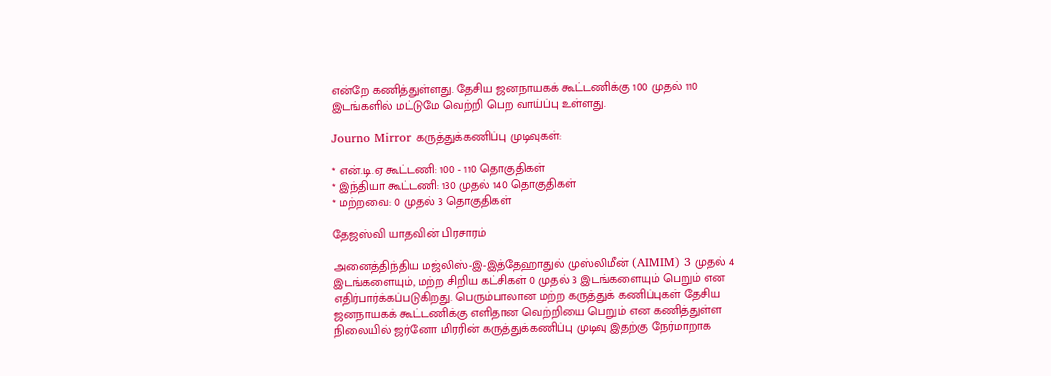என்றே கணித்துள்ளது. தேசிய ஜனநாயகக் கூட்டணிக்கு 100 முதல் 110 இடங்களில் மட்டுமே வெற்றி பெற வாய்ப்பு உள்ளது.

Journo Mirror கருத்துக்கணிப்பு முடிவுகள்:

* என்.டி.ஏ கூட்டணி: 100 - 110 தொகுதிகள்
* இந்தியா கூட்டணி: 130 முதல் 140 தொகுதிகள்
* மற்றவை: 0 முதல் 3 தொகுதிகள்

தேஜஸ்வி யாதவின் பிரசாரம்

அனைத்திந்திய மஜ்லிஸ்-இ-இத்தேஹாதுல் முஸ்லிமீன் (AIMIM) 3 முதல் 4 இடங்களையும், மற்ற சிறிய கட்சிகள் 0 முதல் 3 இடங்களையும் பெறும் என எதிர்பார்க்கப்படுகிறது. பெரும்பாலான மற்ற கருத்துக் கணிப்புகள் தேசிய ஜனநாயகக் கூட்டணிக்கு எளிதான வெற்றியை பெறும் என கணித்துள்ள நிலையில் ஜர்னோ மிரரின் கருத்துக்கணிப்பு முடிவு இதற்கு நேர்மாறாக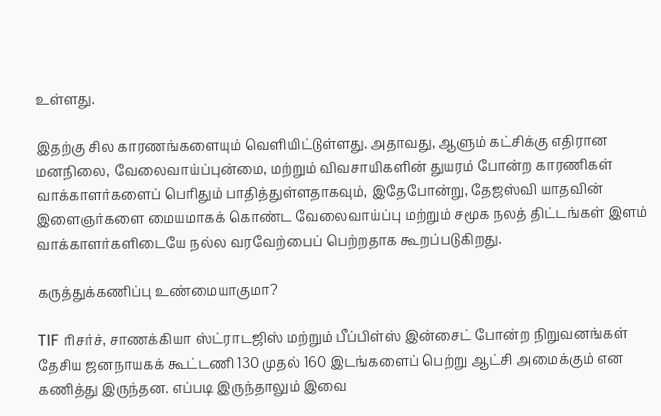உள்ளது.

இதற்கு சில காரணங்களையும் வெளியிட்டுள்ளது. அதாவது, ஆளும் கட்சிக்கு எதிரான மனநிலை, வேலைவாய்ப்புன்மை, மற்றும் விவசாயிகளின் துயரம் போன்ற காரணிகள் வாக்காளர்களைப் பெரிதும் பாதித்துள்ளதாகவும், இதேபோன்று, தேஜஸ்வி யாதவின் இளைஞர்களை மையமாகக் கொண்ட வேலைவாய்ப்பு மற்றும் சமூக நலத் திட்டங்கள் இளம் வாக்காளர்களிடையே நல்ல வரவேற்பைப் பெற்றதாக கூறப்படுகிறது.

கருத்துக்கணிப்பு உண்மையாகுமா?

TIF ரிசர்ச், சாணக்கியா ஸ்ட்ராடஜிஸ் மற்றும் பீப்பிள்ஸ் இன்சைட் போன்ற நிறுவனங்கள் தேசிய ஜனநாயகக் கூட்டணி 130 முதல் 160 இடங்களைப் பெற்று ஆட்சி அமைக்கும் என கணித்து இருந்தன. எப்படி இருந்தாலும் இவை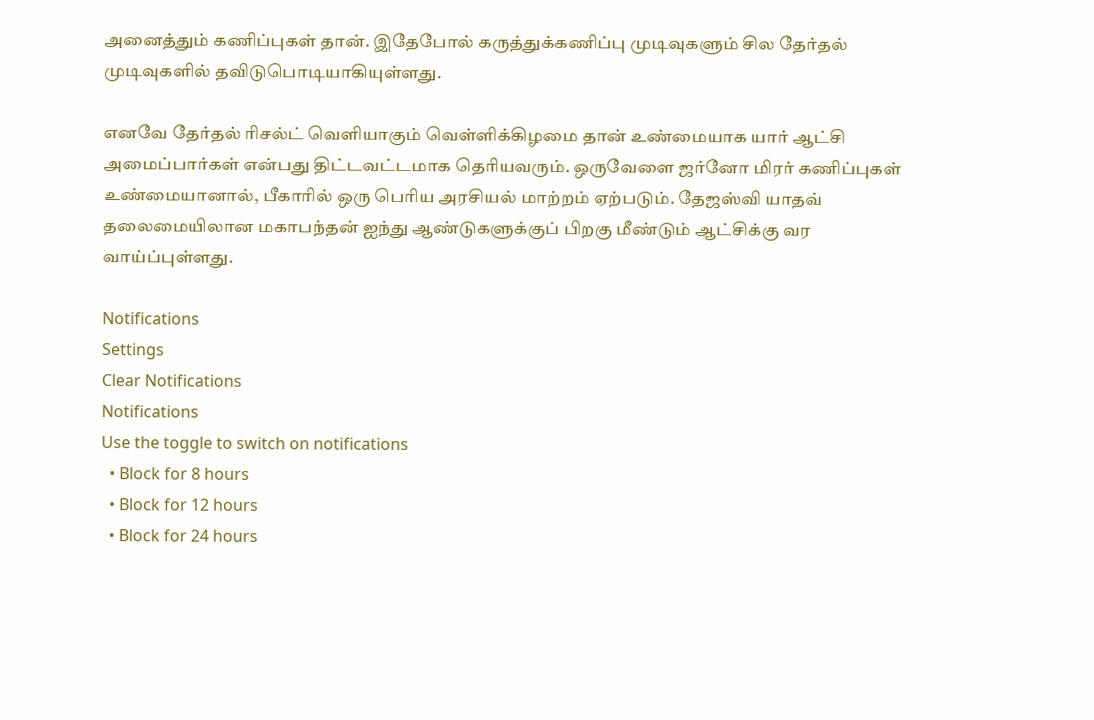அனைத்தும் கணிப்புகள் தான். இதேபோல் கருத்துக்கணிப்பு முடிவுகளும் சில தேர்தல் முடிவுகளில் தவிடுபொடியாகியுள்ளது.

எனவே தேர்தல் ரிசல்ட் வெளியாகும் வெள்ளிக்கிழமை தான் உண்மையாக யார் ஆட்சி அமைப்பார்கள் என்பது திட்டவட்டமாக தெரியவரும். ஒருவேளை ஜர்னோ மிரர் கணிப்புகள் உண்மையானால், பீகாரில் ஒரு பெரிய அரசியல் மாற்றம் ஏற்படும். தேஜஸ்வி யாதவ் தலைமையிலான மகாபந்தன் ஐந்து ஆண்டுகளுக்குப் பிறகு மீண்டும் ஆட்சிக்கு வர வாய்ப்புள்ளது.

Notifications
Settings
Clear Notifications
Notifications
Use the toggle to switch on notifications
  • Block for 8 hours
  • Block for 12 hours
  • Block for 24 hours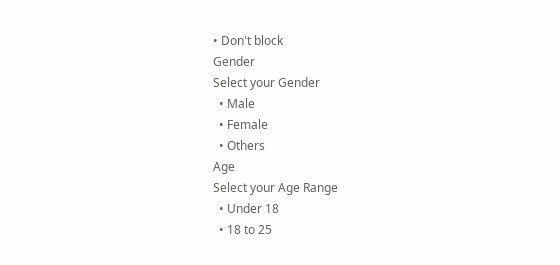• Don't block
Gender
Select your Gender
  • Male
  • Female
  • Others
Age
Select your Age Range
  • Under 18
  • 18 to 25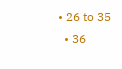• 26 to 35
  • 36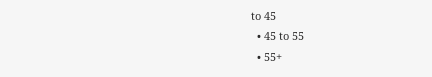to 45
  • 45 to 55
  • 55+